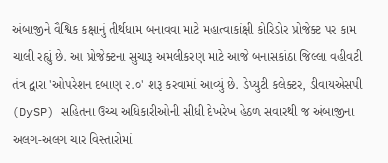અંબાજીને વૈશ્વિક કક્ષાનું તીર્થધામ બનાવવા માટે મહાત્વાકાંક્ષી કોરિડોર પ્રોજેક્ટ પર કામ ચાલી રહ્યું છે. આ પ્રોજેક્ટના સુચારૂ અમલીકરણ માટે આજે બનાસકાંઠા જિલ્લા વહીવટી તંત્ર દ્વારા 'ઓપરેશન દબાણ ૨.૦' શરૂ કરવામાં આવ્યું છે. ડેપ્યુટી કલેક્ટર, ડીવાયએસપી (DySP) સહિતના ઉચ્ચ અધિકારીઓની સીધી દેખરેખ હેઠળ સવારથી જ અંબાજીના અલગ-અલગ ચાર વિસ્તારોમાં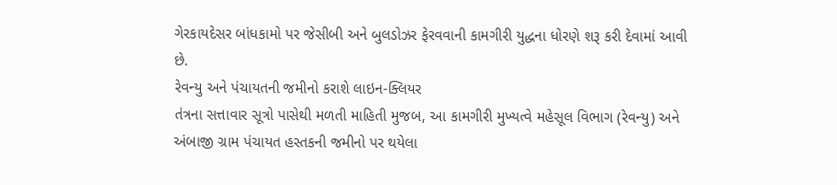ગેરકાયદેસર બાંધકામો પર જેસીબી અને બુલડોઝર ફેરવવાની કામગીરી યુદ્ધના ધોરણે શરૂ કરી દેવામાં આવી છે.
રેવન્યુ અને પંચાયતની જમીનો કરાશે લાઇન-ક્લિયર
તંત્રના સત્તાવાર સૂત્રો પાસેથી મળતી માહિતી મુજબ, આ કામગીરી મુખ્યત્વે મહેસૂલ વિભાગ (રેવન્યુ) અને અંબાજી ગ્રામ પંચાયત હસ્તકની જમીનો પર થયેલા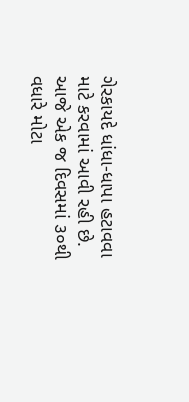ગેરકાયદે ધાંધા-ધાપા હટાવવા માટે કરવામાં આવી રહી છે. આજે એક જ દિવસમાં ૩૦થી વધારે મોટા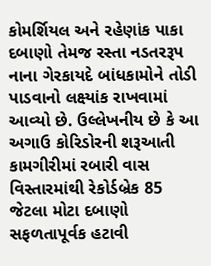કોમર્શિયલ અને રહેણાંક પાકા દબાણો તેમજ રસ્તા નડતરરૂપ નાના ગેરકાયદે બાંધકામોને તોડી પાડવાનો લક્ષ્યાંક રાખવામાં આવ્યો છે. ઉલ્લેખનીય છે કે આ અગાઉ કોરિડોરની શરૂઆતી કામગીરીમાં રબારી વાસ વિસ્તારમાંથી રેકોર્ડબ્રેક 85 જેટલા મોટા દબાણો સફળતાપૂર્વક હટાવી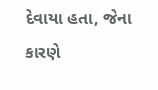દેવાયા હતા, જેના કારણે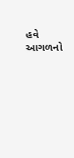હવે આગળનો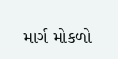માર્ગ મોકળો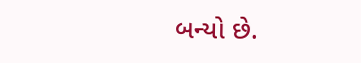બન્યો છે.